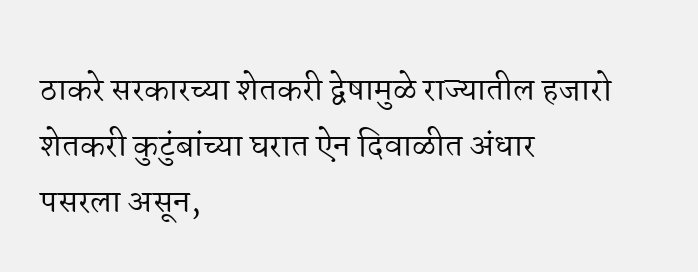ठाकरे सरकारच्या शेतकरी द्वेषामुळे राज्यातील हजारो शेतकरी कुटुंबांच्या घरात ऐन दिवाळीत अंधार पसरला असून,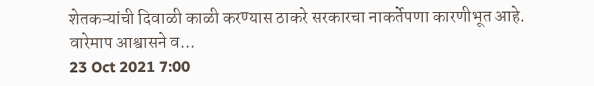शेतकऱ्यांची दिवाळी काळी करण्यास ठाकरे सरकारचा नाकर्तेपणा कारणीभूत आहे. वारेमाप आश्वासने व...
23 Oct 2021 7:00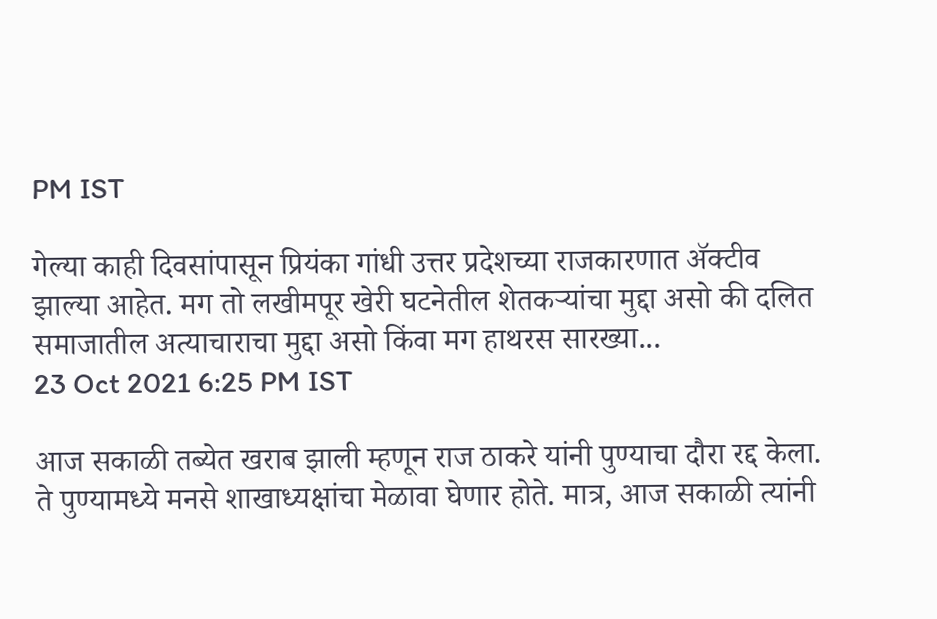PM IST

गेल्या काही दिवसांपासून प्रियंका गांधी उत्तर प्रदेशच्या राजकारणात ॲक्टीव झाल्या आहेत. मग तो लखीमपूर खेरी घटनेतील शेतकऱ्यांचा मुद्दा असो की दलित समाजातील अत्याचाराचा मुद्दा असो किंवा मग हाथरस सारख्या...
23 Oct 2021 6:25 PM IST

आज सकाळी तब्येत खराब झाली म्हणून राज ठाकरे यांनी पुण्याचा दौरा रद्द केला. ते पुण्यामध्ये मनसे शाखाध्यक्षांचा मेळावा घेणार होते. मात्र, आज सकाळी त्यांनी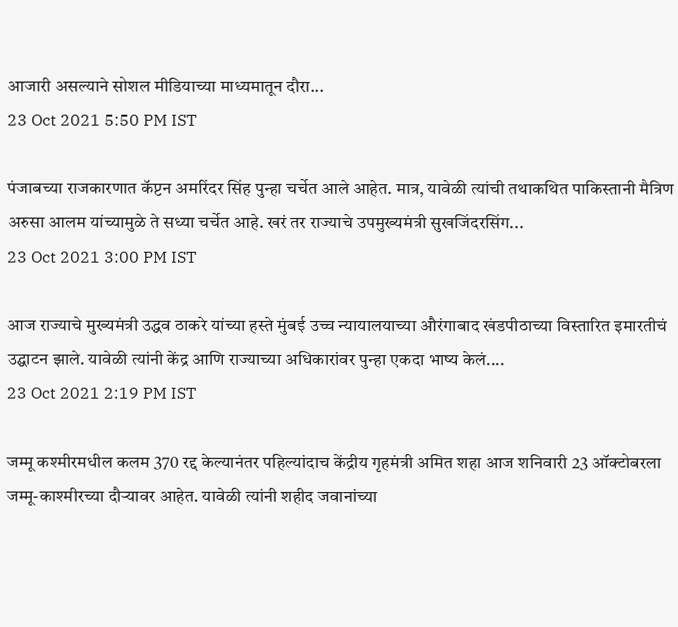आजारी असल्याने सोशल मीडियाच्या माध्यमातून दौरा...
23 Oct 2021 5:50 PM IST

पंजाबच्या राजकारणात कॅप्टन अमरिंदर सिंह पुन्हा चर्चेत आले आहेत. मात्र, यावेळी त्यांची तथाकथित पाकिस्तानी मैत्रिण अरुसा आलम यांच्यामुळे ते सध्या चर्चेत आहे. खरं तर राज्याचे उपमुख्यमंत्री सुखजिंदरसिंग...
23 Oct 2021 3:00 PM IST

आज राज्याचे मुख्यमंत्री उद्धव ठाकरे यांच्या हस्ते मुंबई उच्च न्यायालयाच्या औरंगाबाद खंडपीठाच्या विस्तारित इमारतीचं उद्घाटन झाले. यावेळी त्यांनी केंद्र आणि राज्याच्या अधिकारांवर पुन्हा एकदा भाष्य केलं....
23 Oct 2021 2:19 PM IST

जम्मू कश्मीरमधील कलम 370 रद्द केल्यानंतर पहिल्यांदाच केंद्रीय गृहमंत्री अमित शहा आज शनिवारी 23 ऑक्टोबरला जम्मू-काश्मीरच्या दौऱ्यावर आहेत. यावेळी त्यांनी शहीद जवानांच्या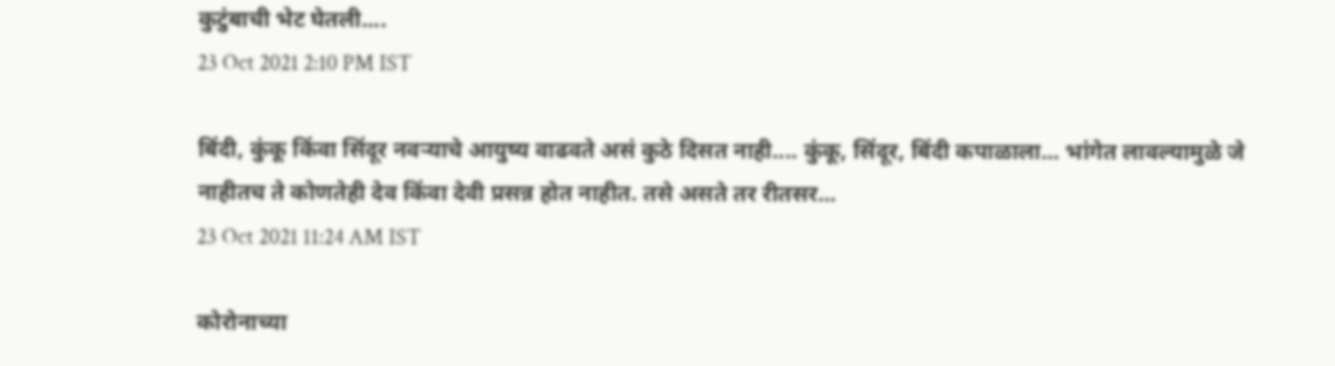कुटुंबाची भेट घेतली....
23 Oct 2021 2:10 PM IST

बिंदी, कुंकू किंवा सिंदूर नवऱ्याचे आयुष्य वाढवते असं कुठे दिसत नाही.... कुंकू, सिंदूर, बिंदी कपाळाला... भांगेत लावल्यामुळे जे नाहीतच ते कोणतेही देव किंवा देवी प्रसन्न होत नाहीत. तसे असते तर रीतसर...
23 Oct 2021 11:24 AM IST

कोरोनाच्या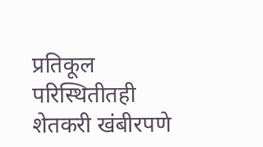प्रतिकूल परिस्थितीतही शेतकरी खंबीरपणे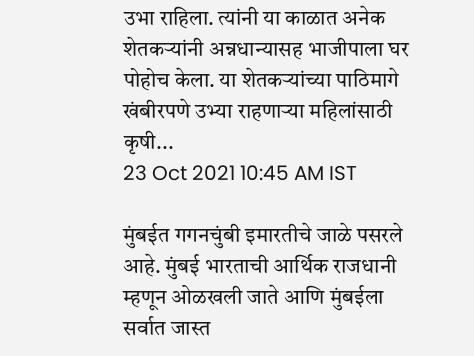उभा राहिला. त्यांनी या काळात अनेक शेतकऱ्यांनी अन्नधान्यासह भाजीपाला घर पोहोच केला. या शेतकऱ्यांच्या पाठिमागे खंबीरपणे उभ्या राहणाऱ्या महिलांसाठी कृषी...
23 Oct 2021 10:45 AM IST

मुंबईत गगनचुंबी इमारतीचे जाळे पसरले आहे. मुंबई भारताची आर्थिक राजधानी म्हणून ओळखली जाते आणि मुंबईला सर्वात जास्त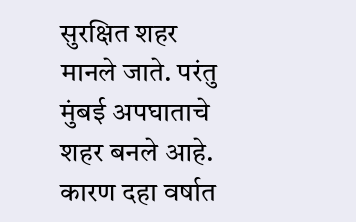सुरक्षित शहर मानले जाते. परंतु मुंबई अपघाताचे शहर बनले आहे. कारण दहा वर्षात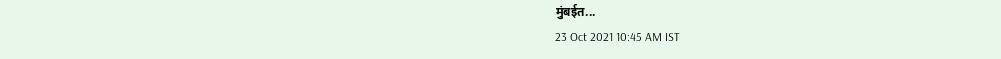मुंबईत...
23 Oct 2021 10:45 AM IST